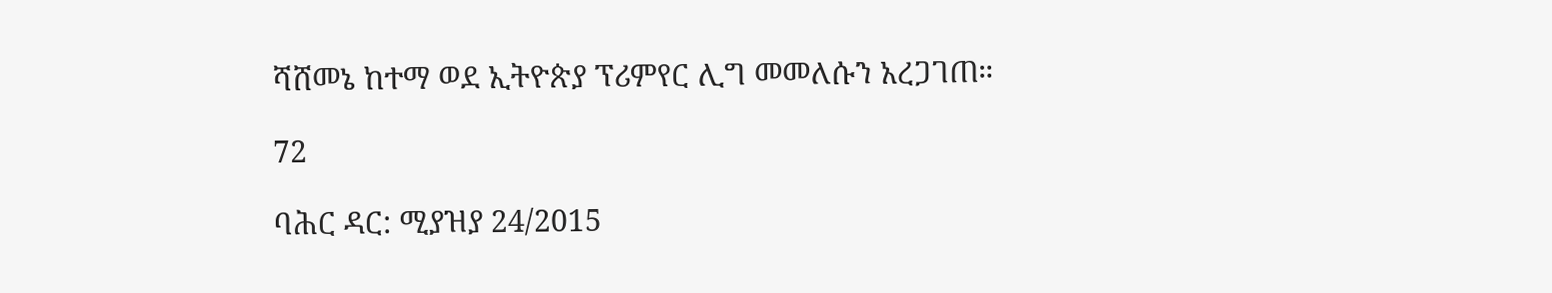ሻሸመኔ ከተማ ወደ ኢትዮጵያ ፕሪምየር ሊግ መመለሱን አረጋገጠ።

72

ባሕር ዳር: ሚያዝያ 24/2015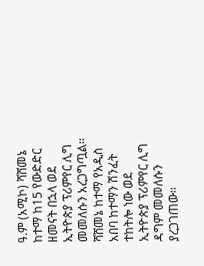ዓ.ም (አሚኮ) ሻሸመኔ ከተማ ከ15 የውድድር ዘመናት በኋላ ወደ ኢትዮጵያ ፕሪምየር ሊግ መመለሱን አረጋግጧል፡፡ ሻሸመኔ ከተማ የአዲስ አበባ ከተማን ሽንፈት ተከትሎ ነው ወደ ኢትዮጵያ ፕሪምየር ሊግ ዳግም መመለሱን ያረጋገጠው፡፡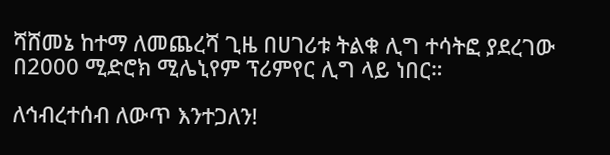ሻሸመኔ ከተማ ለመጨረሻ ጊዜ በሀገሪቱ ትልቁ ሊግ ተሳትፎ ያደረገው በ2000 ሚድሮክ ሚሌኒየም ፕሪምየር ሊግ ላይ ነበር።

ለኅብረተሰብ ለውጥ እንተጋለን!